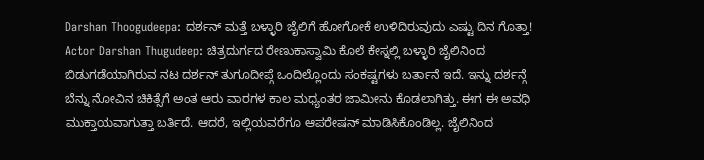Darshan Thoogudeepa: ದರ್ಶನ್ ಮತ್ತೆ ಬಳ್ಳಾರಿ ಜೈಲಿಗೆ ಹೋಗೋಕೆ ಉಳಿದಿರುವುದು ಎಷ್ಟು ದಿನ ಗೊತ್ತಾ!
Actor Darshan Thugudeep: ಚಿತ್ರದುರ್ಗದ ರೇಣುಕಾಸ್ವಾಮಿ ಕೊಲೆ ಕೇಸ್ನಲ್ಲಿ ಬಳ್ಳಾರಿ ಜೈಲಿನಿಂದ ಬಿಡುಗಡೆಯಾಗಿರುವ ನಟ ದರ್ಶನ್ ತುಗೂದೀಪ್ಗೆ ಒಂದಿಲ್ಲೊಂದು ಸಂಕಷ್ಟಗಳು ಬರ್ತಾನೆ ಇದೆ. ಇನ್ನು ದರ್ಶನ್ಗೆ ಬೆನ್ನು ನೋವಿನ ಚಿಕಿತ್ಸೆಗೆ ಅಂತ ಆರು ವಾರಗಳ ಕಾಲ ಮಧ್ಯಂತರ ಜಾಮೀನು ಕೊಡಲಾಗಿತ್ತು. ಈಗ ಈ ಅವಧಿ ಮುಕ್ತಾಯವಾಗುತ್ತಾ ಬರ್ತಿದೆ. ಆದರೆ, ಇಲ್ಲಿಯವರೆಗೂ ಆಪರೇಷನ್ ಮಾಡಿಸಿಕೊಂಡಿಲ್ಲ. ಜೈಲಿನಿಂದ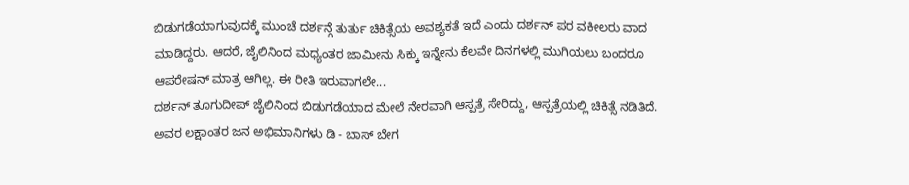ಬಿಡುಗಡೆಯಾಗುವುದಕ್ಕೆ ಮುಂಚೆ ದರ್ಶನ್ಗೆ ತುರ್ತು ಚಿಕಿತ್ಸೆಯ ಅವಶ್ಯಕತೆ ಇದೆ ಎಂದು ದರ್ಶನ್ ಪರ ವಕೀಲರು ವಾದ ಮಾಡಿದ್ದರು. ಆದರೆ, ಜೈಲಿನಿಂದ ಮಧ್ಯಂತರ ಜಾಮೀನು ಸಿಕ್ಕು ಇನ್ನೇನು ಕೆಲವೇ ದಿನಗಳಲ್ಲಿ ಮುಗಿಯಲು ಬಂದರೂ ಆಪರೇಷನ್ ಮಾತ್ರ ಆಗಿಲ್ಲ. ಈ ರೀತಿ ಇರುವಾಗಲೇ...
ದರ್ಶನ್ ತೂಗುದೀಪ್ ಜೈಲಿನಿಂದ ಬಿಡುಗಡೆಯಾದ ಮೇಲೆ ನೇರವಾಗಿ ಆಸ್ಪತ್ರೆ ಸೇರಿದ್ದು, ಆಸ್ಪತ್ರೆಯಲ್ಲಿ ಚಿಕಿತ್ಸೆ ನಡಿತಿದೆ. ಅವರ ಲಕ್ಷಾಂತರ ಜನ ಅಭಿಮಾನಿಗಳು ಡಿ - ಬಾಸ್ ಬೇಗ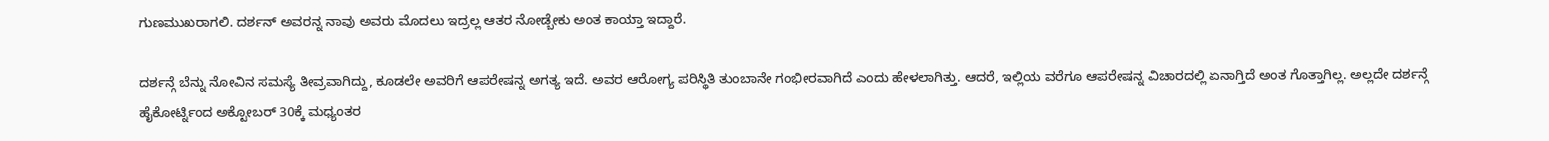ಗುಣಮುಖರಾಗಲಿ. ದರ್ಶನ್ ಅವರನ್ನ ನಾವು ಅವರು ಮೊದಲು ಇದ್ರಲ್ಲ ಆತರ ನೋಡ್ಬೇಕು ಅಂತ ಕಾಯ್ತಾ ಇದ್ದಾರೆ.

ದರ್ಶನ್ಗೆ ಬೆನ್ನು ನೋವಿನ ಸಮಸ್ಯೆ ತೀವ್ರವಾಗಿದ್ದು, ಕೂಡಲೇ ಅವರಿಗೆ ಆಪರೇಷನ್ನ ಅಗತ್ಯ ಇದೆ. ಅವರ ಆರೋಗ್ಯ ಪರಿಸ್ಥಿತಿ ತುಂಬಾನೇ ಗಂಭೀರವಾಗಿದೆ ಎಂದು ಹೇಳಲಾಗಿತ್ತು. ಆದರೆ, ಇಲ್ಲಿಯ ವರೆಗೂ ಆಪರೇಷನ್ನ ವಿಚಾರದಲ್ಲಿ ಏನಾಗ್ತಿದೆ ಅಂತ ಗೊತ್ತಾಗಿಲ್ಲ. ಅಲ್ಲದೇ ದರ್ಶನ್ಗೆ ಹೈಕೋರ್ಟ್ನಿಂದ ಅಕ್ಟೋಬರ್ 30ಕ್ಕೆ ಮಧ್ಯಂತರ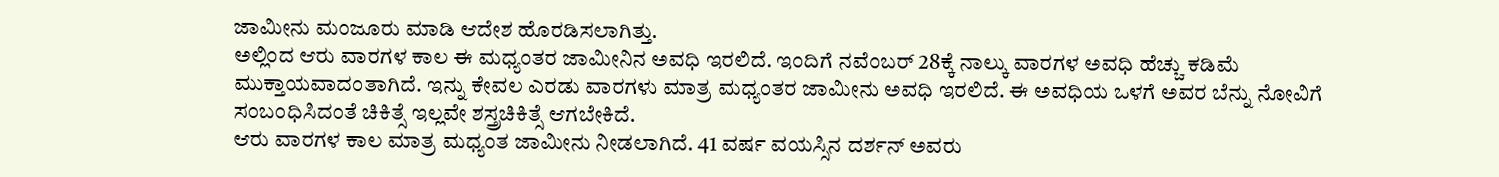ಜಾಮೀನು ಮಂಜೂರು ಮಾಡಿ ಆದೇಶ ಹೊರಡಿಸಲಾಗಿತ್ತು.
ಅಲ್ಲಿಂದ ಆರು ವಾರಗಳ ಕಾಲ ಈ ಮಧ್ಯಂತರ ಜಾಮೀನಿನ ಅವಧಿ ಇರಲಿದೆ. ಇಂದಿಗೆ ನವೆಂಬರ್ 28ಕ್ಕೆ ನಾಲ್ಕು ವಾರಗಳ ಅವಧಿ ಹೆಚ್ಚು ಕಡಿಮೆ ಮುಕ್ತಾಯವಾದಂತಾಗಿದೆ. ಇನ್ನು ಕೇವಲ ಎರಡು ವಾರಗಳು ಮಾತ್ರ ಮಧ್ಯಂತರ ಜಾಮೀನು ಅವಧಿ ಇರಲಿದೆ. ಈ ಅವಧಿಯ ಒಳಗೆ ಅವರ ಬೆನ್ನು ನೋವಿಗೆ ಸಂಬಂಧಿಸಿದಂತೆ ಚಿಕಿತ್ಸೆ ಇಲ್ಲವೇ ಶಸ್ತ್ರಚಿಕಿತ್ಸೆ ಆಗಬೇಕಿದೆ.
ಆರು ವಾರಗಳ ಕಾಲ ಮಾತ್ರ ಮಧ್ಯಂತ ಜಾಮೀನು ನೀಡಲಾಗಿದೆ. 41 ವರ್ಷ ವಯಸ್ಸಿನ ದರ್ಶನ್ ಅವರು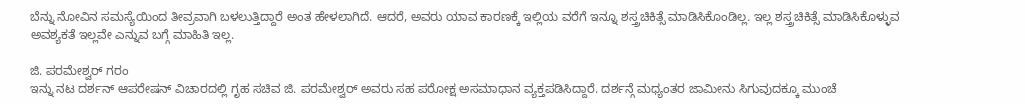ಬೆನ್ನು ನೋವಿನ ಸಮಸ್ಯೆಯಿಂದ ತೀವ್ರವಾಗಿ ಬಳಲುತ್ತಿದ್ದಾರೆ ಅಂತ ಹೇಳಲಾಗಿದೆ. ಆದರೆ, ಅವರು ಯಾವ ಕಾರಣಕ್ಕೆ ಇಲ್ಲಿಯ ವರೆಗೆ ಇನ್ನೂ ಶಸ್ತ್ರಚಿಕಿತ್ಸೆ ಮಾಡಿಸಿಕೊಂಡಿಲ್ಲ. ಇಲ್ಲ ಶಸ್ತ್ರಚಿಕಿತ್ಸೆ ಮಾಡಿಸಿಕೊಳ್ಳುವ ಅವಶ್ಯಕತೆ ಇಲ್ಲವೇ ಎನ್ನುವ ಬಗ್ಗೆ ಮಾಹಿತಿ ಇಲ್ಲ.

ಜಿ. ಪರಮೇಶ್ವರ್ ಗರಂ
ಇನ್ನು ನಟ ದರ್ಶನ್ ಆಪರೇಷನ್ ವಿಚಾರದಲ್ಲಿ ಗೃಹ ಸಚಿವ ಜಿ. ಪರಮೇಶ್ವರ್ ಅವರು ಸಹ ಪರೋಕ್ಷ ಅಸಮಾಧಾನ ವ್ಯಕ್ತಪಡಿಸಿದ್ದಾರೆ. ದರ್ಶನ್ಗೆ ಮಧ್ಯಂತರ ಜಾಮೀನು ಸಿಗುವುದಕ್ಕೂ ಮುಂಚೆ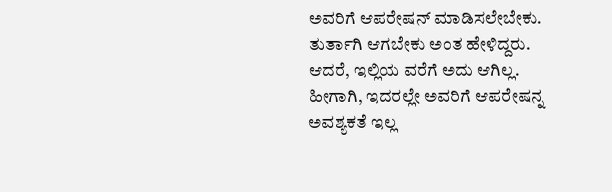ಅವರಿಗೆ ಆಪರೇಷನ್ ಮಾಡಿಸಲೇಬೇಕು. ತುರ್ತಾಗಿ ಆಗಬೇಕು ಅಂತ ಹೇಳಿದ್ದರು. ಆದರೆ, ಇಲ್ಲಿಯ ವರೆಗೆ ಅದು ಆಗಿಲ್ಲ. ಹೀಗಾಗಿ, ಇದರಲ್ಲೇ ಅವರಿಗೆ ಆಪರೇಷನ್ನ ಅವಶ್ಯಕತೆ ಇಲ್ಲ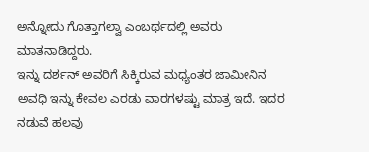ಅನ್ನೋದು ಗೊತ್ತಾಗಲ್ವಾ ಎಂಬರ್ಥದಲ್ಲಿ ಅವರು ಮಾತನಾಡಿದ್ದರು.
ಇನ್ನು ದರ್ಶನ್ ಅವರಿಗೆ ಸಿಕ್ಕಿರುವ ಮಧ್ಯಂತರ ಜಾಮೀನಿನ ಅವಧಿ ಇನ್ನು ಕೇವಲ ಎರಡು ವಾರಗಳಷ್ಟು ಮಾತ್ರ ಇದೆ. ಇದರ ನಡುವೆ ಹಲವು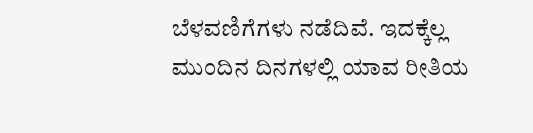ಬೆಳವಣಿಗೆಗಳು ನಡೆದಿವೆ. ಇದಕ್ಕೆಲ್ಲ ಮುಂದಿನ ದಿನಗಳಲ್ಲಿ ಯಾವ ರೀತಿಯ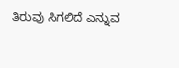ತಿರುವು ಸಿಗಲಿದೆ ಎನ್ನುವ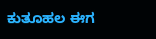ಕುತೂಹಲ ಈಗ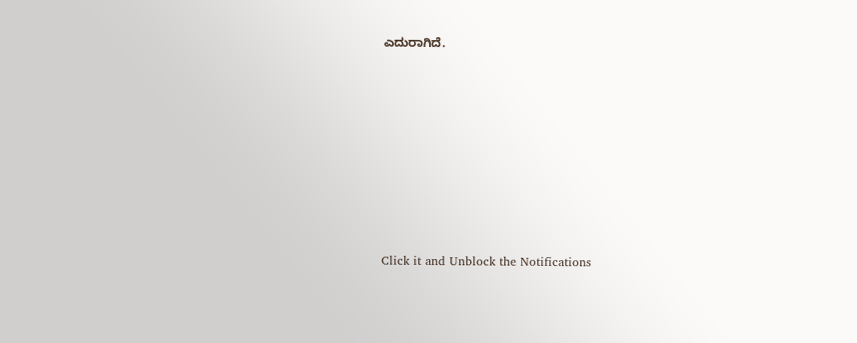ಎದುರಾಗಿದೆ.












Click it and Unblock the Notifications